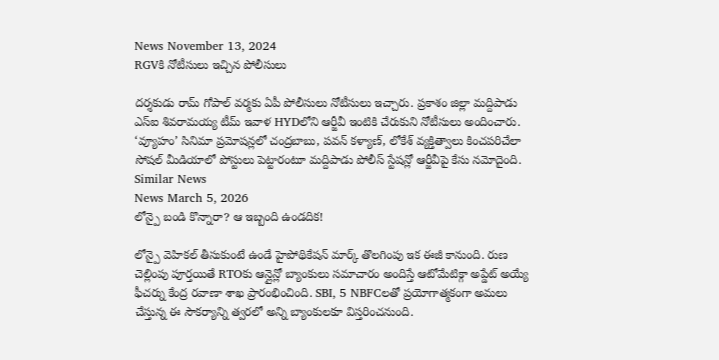News November 13, 2024
RGVకి నోటీసులు ఇచ్చిన పోలీసులు

దర్శకుడు రామ్ గోపాల్ వర్మకు ఏపీ పోలీసులు నోటీసులు ఇచ్చారు. ప్రకాశం జిల్లా మద్దిపాడు ఎస్ఐ శివరామయ్య టీమ్ ఇవాళ HYDలోని ఆర్జీవీ ఇంటికి చేరుకుని నోటీసులు అందించారు. ‘వ్యూహం’ సినిమా ప్రమోషన్లలో చంద్రబాబు, పవన్ కళ్యాణ్, లోకేశ్ వ్యక్తిత్వాలు కించపరిచేలా సోషల్ మీడియాలో పోస్టులు పెట్టారంటూ మద్దిపాడు పోలీస్ స్టేషన్లో ఆర్జీవీపై కేసు నమోదైంది.
Similar News
News March 5, 2026
లోన్పై బండి కొన్నారా? ఆ ఇబ్బంది ఉండదిక!

లోన్పై వెహికల్ తీసుకుంటే ఉండే హైపోథికేషన్ మార్క్ తొలగింపు ఇక ఈజీ కానుంది. రుణ చెల్లింపు పూర్తయితే RTOకు ఆన్లైన్లో బ్యాంకులు సమాచారం అందిస్తే ఆటోమేటిక్గా అప్డేట్ అయ్యే ఫీచర్ను కేంద్ర రవాణా శాఖ ప్రారంభించింది. SBI, 5 NBFCలతో ప్రయోగాత్మకంగా అమలు చేస్తున్న ఈ సౌకర్యాన్ని త్వరలో అన్ని బ్యాంకులకూ విస్తరించనుంది.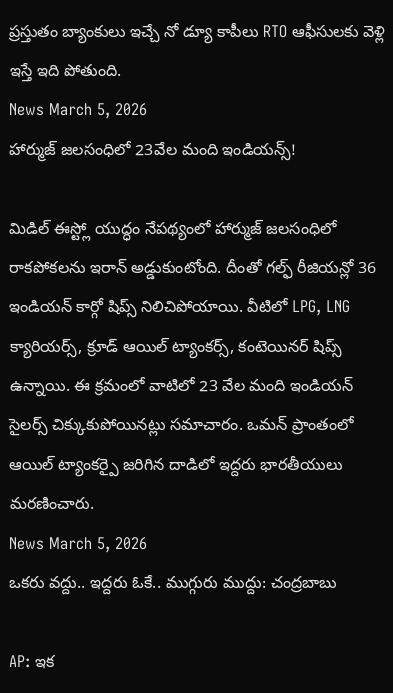ప్రస్తుతం బ్యాంకులు ఇచ్చే నో డ్యూ కాపీలు RTO ఆఫీసులకు వెళ్లి ఇస్తే ఇది పోతుంది.
News March 5, 2026
హార్ముజ్ జలసంధిలో 23వేల మంది ఇండియన్స్!

మిడిల్ ఈస్ట్లో యుద్ధం నేపథ్యంలో హార్ముజ్ జలసంధిలో రాకపోకలను ఇరాన్ అడ్డుకుంటోంది. దీంతో గల్ఫ్ రీజియన్లో 36 ఇండియన్ కార్గో షిప్స్ నిలిచిపోయాయి. వీటిలో LPG, LNG క్యారియర్స్, క్రూడ్ ఆయిల్ ట్యాంకర్స్, కంటెయినర్ షిప్స్ ఉన్నాయి. ఈ క్రమంలో వాటిలో 23 వేల మంది ఇండియన్ సైలర్స్ చిక్కుకుపోయినట్లు సమాచారం. ఒమన్ ప్రాంతంలో ఆయిల్ ట్యాంకర్పై జరిగిన దాడిలో ఇద్దరు భారతీయులు మరణించారు.
News March 5, 2026
ఒకరు వద్దు.. ఇద్దరు ఓకే.. ముగ్గురు ముద్దు: చంద్రబాబు

AP: ఇక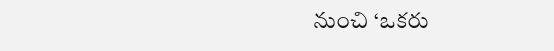నుంచి ‘ఒకరు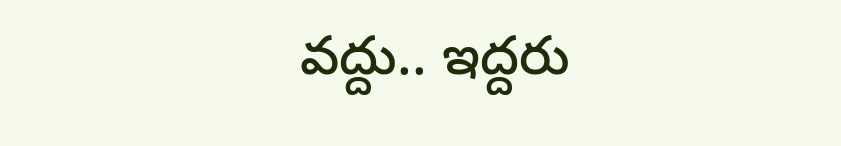వద్దు.. ఇద్దరు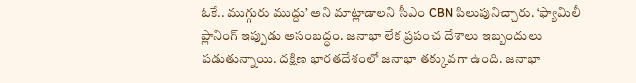ఓకే.. ముగ్గురు ముద్దు’ అని మాట్లాడాలని సీఎం CBN పిలుపునిచ్చారు. ‘ఫ్యామిలీ ప్లానింగ్ ఇప్పుడు అసంబద్ధం. జనాభా లేక ప్రపంచ దేశాలు ఇబ్బందులు పడుతున్నాయి. దక్షిణ భారతదేశంలో జనాభా తక్కువగా ఉంది. జనాభా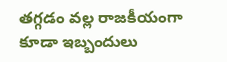తగ్గడం వల్ల రాజకీయంగా కూడా ఇబ్బందులు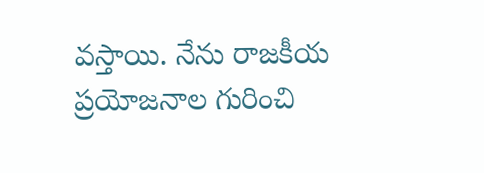వస్తాయి. నేను రాజకీయ ప్రయోజనాల గురించి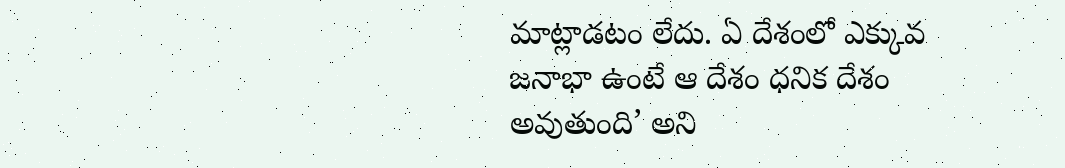మాట్లాడటం లేదు. ఏ దేశంలో ఎక్కువ జనాభా ఉంటే ఆ దేశం ధనిక దేశం అవుతుంది’ అని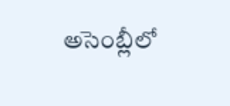అసెంబ్లీలో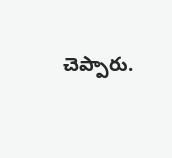చెప్పారు.